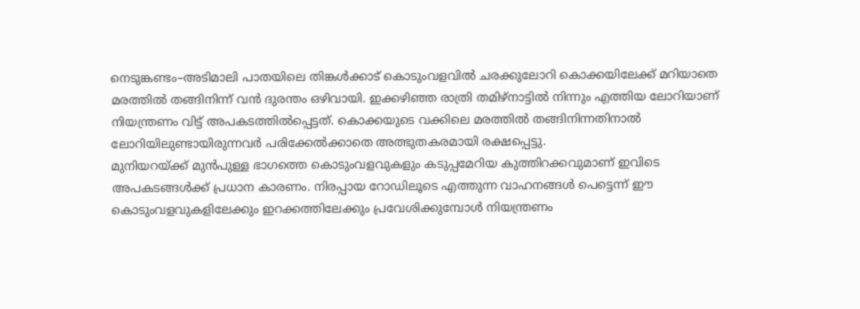നെടുങ്കണ്ടം–അടിമാലി പാതയിലെ തിങ്കൾക്കാട് കൊടുംവളവിൽ ചരക്കുലോറി കൊക്കയിലേക്ക് മറിയാതെ മരത്തിൽ തങ്ങിനിന്ന് വൻ ദുരന്തം ഒഴിവായി. ഇക്കഴിഞ്ഞ രാത്രി തമിഴ്നാട്ടിൽ നിന്നും എത്തിയ ലോറിയാണ് നിയന്ത്രണം വിട്ട് അപകടത്തിൽപ്പെട്ടത്. കൊക്കയുടെ വക്കിലെ മരത്തിൽ തങ്ങിനിന്നതിനാൽ ലോറിയിലുണ്ടായിരുന്നവർ പരിക്കേൽക്കാതെ അത്ഭുതകരമായി രക്ഷപ്പെട്ടു.
മുനിയറയ്ക്ക് മുൻപുള്ള ഭാഗത്തെ കൊടുംവളവുകളും കടുപ്പമേറിയ കുത്തിറക്കവുമാണ് ഇവിടെ അപകടങ്ങൾക്ക് പ്രധാന കാരണം. നിരപ്പായ റോഡിലൂടെ എത്തുന്ന വാഹനങ്ങൾ പെട്ടെന്ന് ഈ കൊടുംവളവുകളിലേക്കും ഇറക്കത്തിലേക്കും പ്രവേശിക്കുമ്പോൾ നിയന്ത്രണം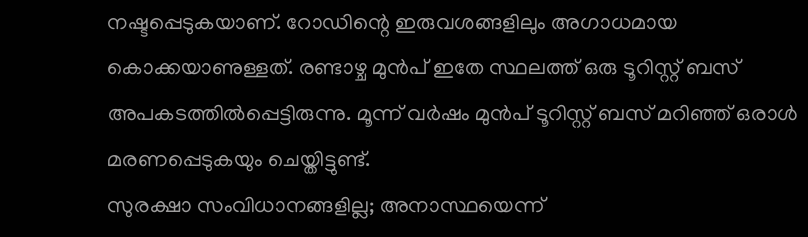നഷ്ടപ്പെടുകയാണ്. റോഡിന്റെ ഇരുവശങ്ങളിലും അഗാധമായ കൊക്കയാണുള്ളത്. രണ്ടാഴ്ച മുൻപ് ഇതേ സ്ഥലത്ത് ഒരു ടൂറിസ്റ്റ് ബസ് അപകടത്തിൽപ്പെട്ടിരുന്നു. മൂന്ന് വർഷം മുൻപ് ടൂറിസ്റ്റ് ബസ് മറിഞ്ഞ് ഒരാൾ മരണപ്പെടുകയും ചെയ്തിട്ടുണ്ട്.
സുരക്ഷാ സംവിധാനങ്ങളില്ല; അനാസ്ഥയെന്ന്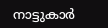നാട്ടുകാർ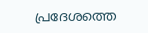പ്രദേശത്തെ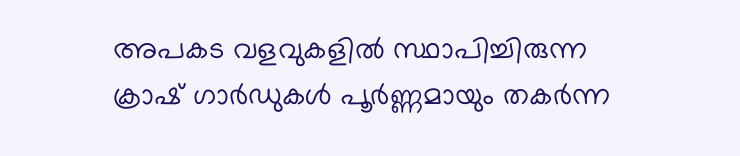അപകട വളവുകളിൽ സ്ഥാപിച്ചിരുന്ന ക്രാഷ് ഗാർഡുകൾ പൂർണ്ണമായും തകർന്ന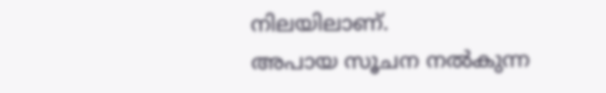നിലയിലാണ്.
അപായ സൂചന നൽകുന്ന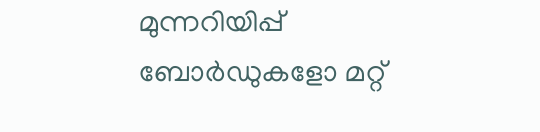മുന്നറിയിപ്പ് ബോർഡുകളോ മറ്റ്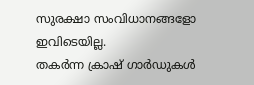സുരക്ഷാ സംവിധാനങ്ങളോ ഇവിടെയില്ല.
തകർന്ന ക്രാഷ് ഗാർഡുകൾ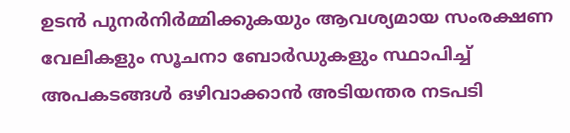ഉടൻ പുനർനിർമ്മിക്കുകയും ആവശ്യമായ സംരക്ഷണ വേലികളും സൂചനാ ബോർഡുകളും സ്ഥാപിച്ച് അപകടങ്ങൾ ഒഴിവാക്കാൻ അടിയന്തര നടപടി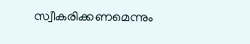സ്വീകരിക്കണമെന്നും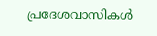പ്രദേശവാസികൾ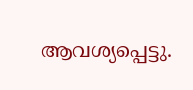ആവശ്യപ്പെട്ടു.